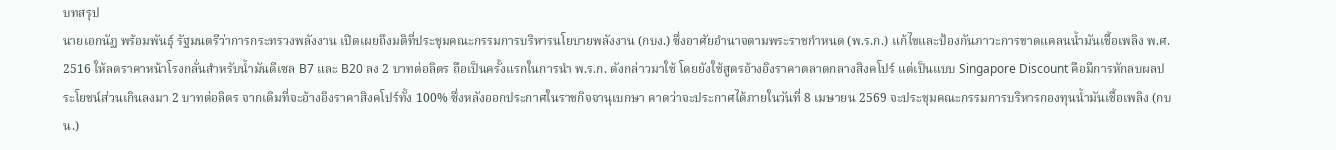บทสรุป
นายเอกนัฏ พร้อมพันธุ์ รัฐมนตรีว่าการกระทรวงพลังงาน เปิดเผยถึงมติที่ประชุมคณะกรรมการบริหารนโยบายพลังงาน (กบง.) ซึ่งอาศัยอำนาจตามพระราชกำหนด (พ.ร.ก.) แก้ไขและป้องกันภาวะการขาดแคลนน้ำมันเชื้อเพลิง พ.ศ. 2516 ให้ลดราคาหน้าโรงกลั่นสำหรับน้ำมันดีเซล B7 และ B20 ลง 2 บาทต่อลิตร ถือเป็นครั้งแรกในการนำ พ.ร.ก. ดังกล่าวมาใช้ โดยยังใช้สูตรอ้างอิงราคาตลาดกลางสิงคโปร์ แต่เป็นแบบ Singapore Discount คือมีการหักลบผลประโยชน์ส่วนเกินลงมา 2 บาทต่อลิตร จากเดิมที่จะอ้างอิงราคาสิงคโปร์ทั้ง 100% ซึ่งหลังออกประกาศในราชกิจจานุเบกษา คาดว่าจะประกาศได้ภายในวันที่ 8 เมษายน 2569 จะประชุมคณะกรรมการบริหารกองทุนน้ำมันเชื้อเพลิง (กบน.)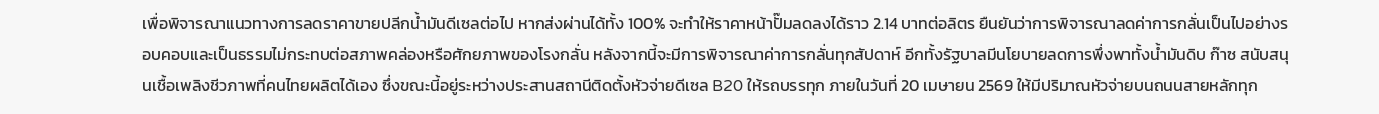เพื่อพิจารณาแนวทางการลดราคาขายปลีกน้ำมันดีเซลต่อไป หากส่งผ่านได้ทั้ง 100% จะทำให้ราคาหน้าปั๊มลดลงได้ราว 2.14 บาทต่อลิตร ยืนยันว่าการพิจารณาลดค่าการกลั่นเป็นไปอย่างรอบคอบและเป็นธรรมไม่กระทบต่อสภาพคล่องหรือศักยภาพของโรงกลั่น หลังจากนี้จะมีการพิจารณาค่าการกลั่นทุกสัปดาห์ อีกทั้งรัฐบาลมีนโยบายลดการพึ่งพาทั้งน้ำมันดิบ ก๊าซ สนับสนุนเชื้อเพลิงชีวภาพที่คนไทยผลิตได้เอง ซึ่งขณะนี้อยู่ระหว่างประสานสถานีติดตั้งหัวจ่ายดีเซล B20 ให้รถบรรทุก ภายในวันที่ 20 เมษายน 2569 ให้มีปริมาณหัวจ่ายบนถนนสายหลักทุก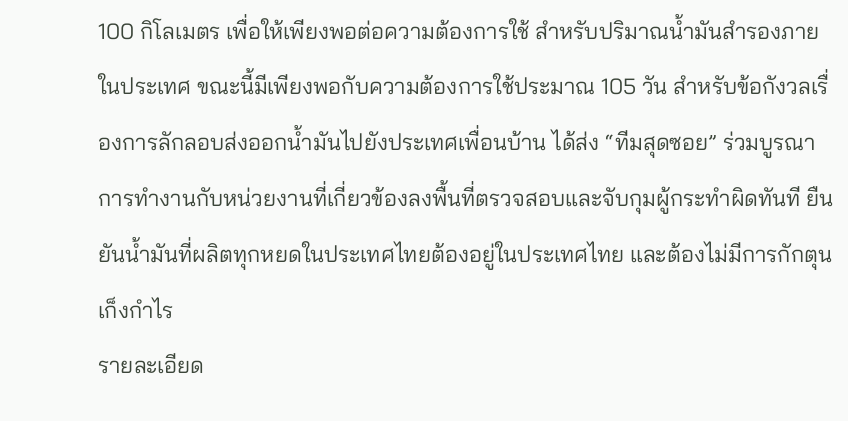100 กิโลเมตร เพื่อให้เพียงพอต่อความต้องการใช้ สำหรับปริมาณน้ำมันสำรองภายในประเทศ ขณะนี้มีเพียงพอกับความต้องการใช้ประมาณ 105 วัน สำหรับข้อกังวลเรื่องการลักลอบส่งออกน้ำมันไปยังประเทศเพื่อนบ้าน ได้ส่ง “ทีมสุดซอย” ร่วมบูรณาการทำงานกับหน่วยงานที่เกี่ยวข้องลงพื้นที่ตรวจสอบและจับกุมผู้กระทำผิดทันที ยืนยันน้ำมันที่ผลิตทุกหยดในประเทศไทยต้องอยู่ในประเทศไทย และต้องไม่มีการกักตุนเก็งกำไร
รายละเอียด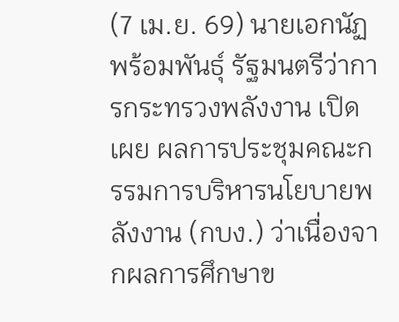(7 เม.ย. 69) นายเอกนัฏ พร้อมพันธุ์ รัฐมนตรีว่าการกระทรวงพลังงาน เปิดเผย ผลการประชุมคณะกรรมการบริหารนโยบายพลังงาน (กบง.) ว่าเนื่องจากผลการศึกษาข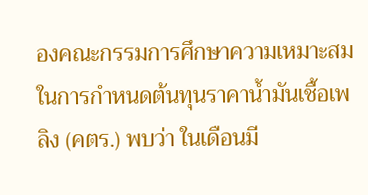องคณะกรรมการศึกษาความเหมาะสมในการกำหนดต้นทุนราคาน้ำมันเชื้อเพลิง (คตร.) พบว่า ในเดือนมี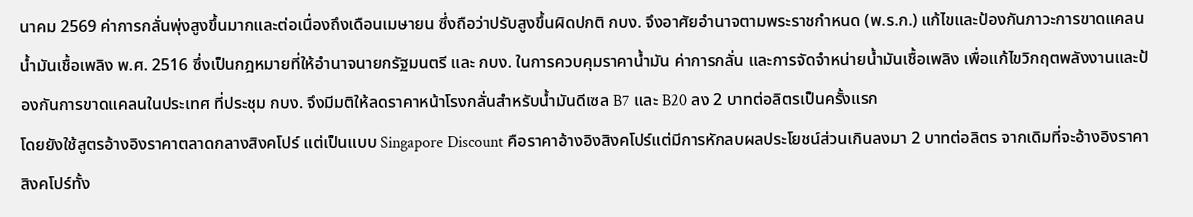นาคม 2569 ค่าการกลั่นพุ่งสูงขึ้นมากและต่อเนื่องถึงเดือนเมษายน ซึ่งถือว่าปรับสูงขึ้นผิดปกติ กบง. จึงอาศัยอำนาจตามพระราชกำหนด (พ.ร.ก.) แก้ไขและป้องกันภาวะการขาดแคลนน้ำมันเชื้อเพลิง พ.ศ. 2516 ซึ่งเป็นกฎหมายที่ให้อำนาจนายกรัฐมนตรี และ กบง. ในการควบคุมราคาน้ำมัน ค่าการกลั่น และการจัดจำหน่ายน้ำมันเชื้อเพลิง เพื่อแก้ไขวิกฤตพลังงานและป้องกันการขาดแคลนในประเทศ ที่ประชุม กบง. จึงมีมติให้ลดราคาหน้าโรงกลั่นสำหรับน้ำมันดีเซล B7 และ B20 ลง 2 บาทต่อลิตรเป็นครั้งแรก
โดยยังใช้สูตรอ้างอิงราคาตลาดกลางสิงคโปร์ แต่เป็นแบบ Singapore Discount คือราคาอ้างอิงสิงคโปร์แต่มีการหักลบผลประโยชน์ส่วนเกินลงมา 2 บาทต่อลิตร จากเดิมที่จะอ้างอิงราคาสิงคโปร์ทั้ง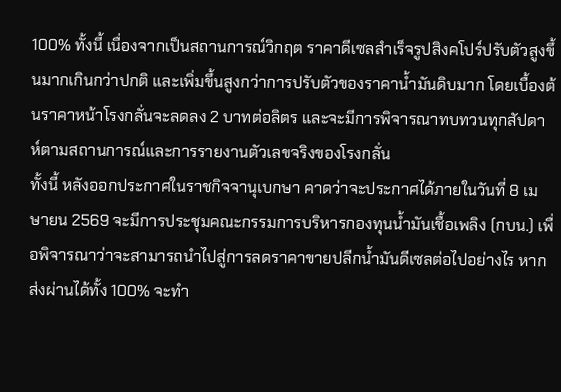100% ทั้งนี้ เนื่องจากเป็นสถานการณ์วิกฤต ราคาดีเซลสำเร็จรูปสิงคโปร์ปรับตัวสูงขึ้นมากเกินกว่าปกติ และเพิ่มขึ้นสูงกว่าการปรับตัวของราคาน้ำมันดิบมาก โดยเบื้องต้นราคาหน้าโรงกลั่นจะลดลง 2 บาทต่อลิตร และจะมีการพิจารณาทบทวนทุกสัปดาห์ตามสถานการณ์และการรายงานตัวเลขจริงของโรงกลั่น
ทั้งนี้ หลังออกประกาศในราชกิจจานุเบกษา คาดว่าจะประกาศได้ภายในวันที่ 8 เมษายน 2569 จะมีการประชุมคณะกรรมการบริหารกองทุนน้ำมันเชื้อเพลิง (กบน.) เพื่อพิจารณาว่าจะสามารถนำไปสู่การลดราคาขายปลีกน้ำมันดีเซลต่อไปอย่างไร หากส่งผ่านได้ทั้ง 100% จะทำ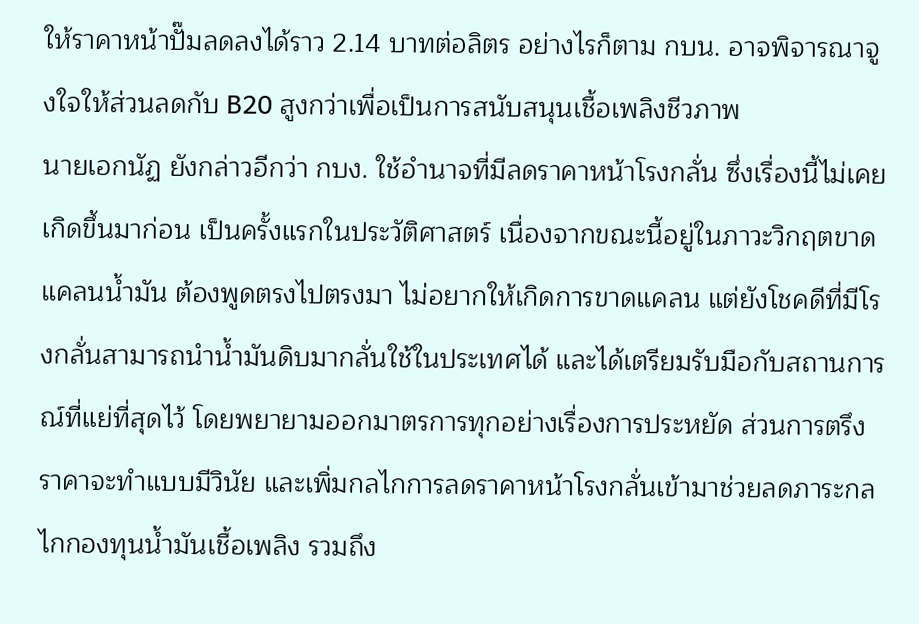ให้ราคาหน้าปั๊มลดลงได้ราว 2.14 บาทต่อลิตร อย่างไรก็ตาม กบน. อาจพิจารณาจูงใจให้ส่วนลดกับ B20 สูงกว่าเพื่อเป็นการสนับสนุนเชื้อเพลิงชีวภาพ
นายเอกนัฏ ยังกล่าวอีกว่า กบง. ใช้อำนาจที่มีลดราคาหน้าโรงกลั่น ซึ่งเรื่องนี้ไม่เคยเกิดขึ้นมาก่อน เป็นครั้งแรกในประวัติศาสตร์ เนื่องจากขณะนี้อยู่ในภาวะวิกฤตขาดแคลนน้ำมัน ต้องพูดตรงไปตรงมา ไม่อยากให้เกิดการขาดแคลน แต่ยังโชคดีที่มีโรงกลั่นสามารถนำน้ำมันดิบมากลั่นใช้ในประเทศได้ และได้เตรียมรับมือกับสถานการณ์ที่แย่ที่สุดไว้ โดยพยายามออกมาตรการทุกอย่างเรื่องการประหยัด ส่วนการตรึงราคาจะทำแบบมีวินัย และเพิ่มกลไกการลดราคาหน้าโรงกลั่นเข้ามาช่วยลดภาระกลไกกองทุนน้ำมันเชื้อเพลิง รวมถึง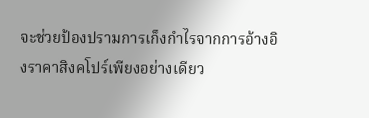จะช่วยป้องปรามการเก็งกำไรจากการอ้างอิงราคาสิงคโปร์เพียงอย่างเดียว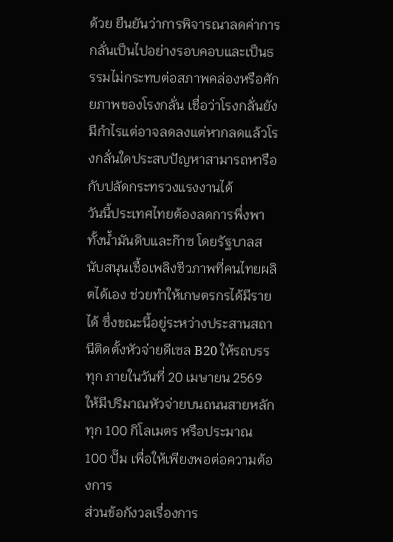ด้วย ยืนยันว่าการพิจารณาลดค่าการกลั่นเป็นไปอย่างรอบคอบและเป็นธรรมไม่กระทบต่อสภาพคล่องหรือศักยภาพของโรงกลั่น เชื่อว่าโรงกลั่นยังมีกำไรแต่อาจลดลงแต่หากลดแล้วโรงกลั่นใดประสบปัญหาสามารถหารือกับปลัดกระทรวงแรงงานได้
วันนี้ประเทศไทยต้องลดการพึ่งพาทั้งน้ำมันดิบและก๊าซ โดยรัฐบาลสนับสนุนเชื้อเพลิงชีวภาพที่คนไทยผลิตได้เอง ช่วยทำให้เกษตรกรได้มีรายได้ ซึ่งขณะนี้อยู่ระหว่างประสานสถานีติดตั้งหัวจ่ายดีเซล B20 ให้รถบรรทุก ภายในวันที่ 20 เมษายน 2569 ให้มีปริมาณหัวจ่ายบนถนนสายหลักทุก 100 กิโลเมตร หรือประมาณ 100 ปั๊ม เพื่อให้เพียงพอต่อความต้องการ
ส่วนข้อกังวลเรื่องการ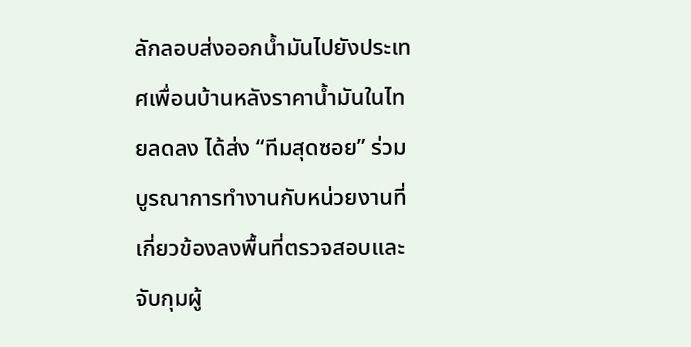ลักลอบส่งออกน้ำมันไปยังประเทศเพื่อนบ้านหลังราคาน้ำมันในไทยลดลง ได้ส่ง “ทีมสุดซอย” ร่วมบูรณาการทำงานกับหน่วยงานที่เกี่ยวข้องลงพื้นที่ตรวจสอบและจับกุมผู้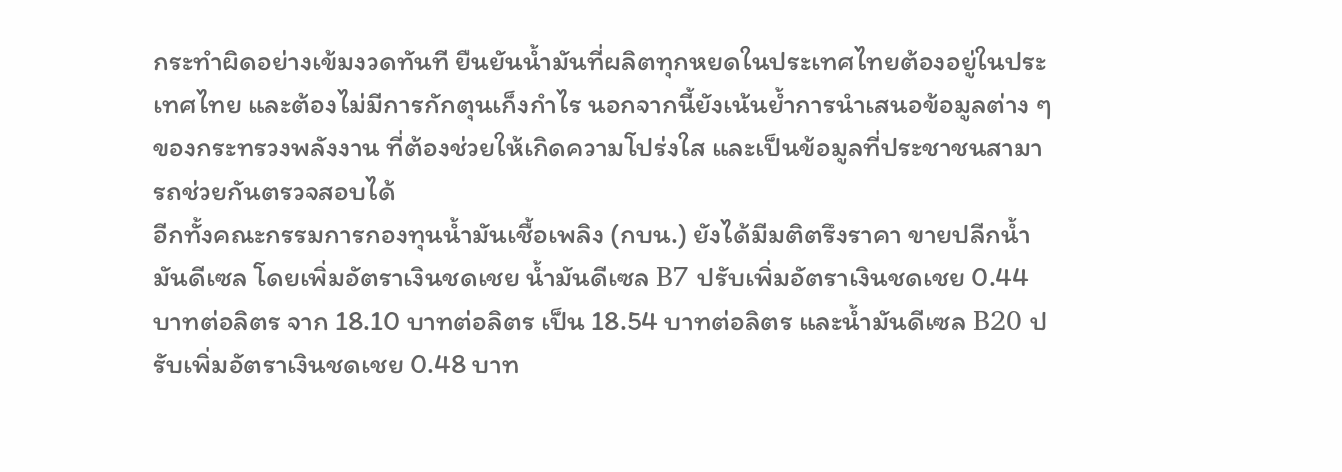กระทำผิดอย่างเข้มงวดทันที ยืนยันน้ำมันที่ผลิตทุกหยดในประเทศไทยต้องอยู่ในประเทศไทย และต้องไม่มีการกักตุนเก็งกำไร นอกจากนี้ยังเน้นย้ำการนำเสนอข้อมูลต่าง ๆ ของกระทรวงพลังงาน ที่ต้องช่วยให้เกิดความโปร่งใส และเป็นข้อมูลที่ประชาชนสามารถช่วยกันตรวจสอบได้
อีกทั้งคณะกรรมการกองทุนน้ำมันเชื้อเพลิง (กบน.) ยังได้มีมติตรึงราคา ขายปลีกน้ำมันดีเซล โดยเพิ่มอัตราเงินชดเชย น้ำมันดีเซล B7 ปรับเพิ่มอัตราเงินชดเชย 0.44 บาทต่อลิตร จาก 18.10 บาทต่อลิตร เป็น 18.54 บาทต่อลิตร และน้ำมันดีเซล B20 ปรับเพิ่มอัตราเงินชดเชย 0.48 บาท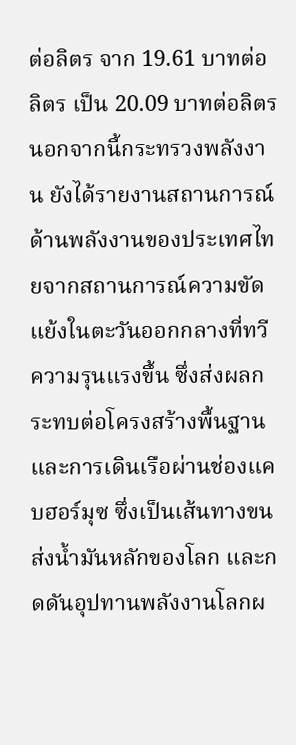ต่อลิตร จาก 19.61 บาทต่อลิตร เป็น 20.09 บาทต่อลิตร
นอกจากนี้กระทรวงพลังงาน ยังได้รายงานสถานการณ์ด้านพลังงานของประเทศไทยจากสถานการณ์ความขัดแย้งในตะวันออกกลางที่ทวีความรุนแรงขึ้น ซึ่งส่งผลกระทบต่อโครงสร้างพื้นฐานและการเดินเรือผ่านช่องแคบฮอร์มุซ ซึ่งเป็นเส้นทางขนส่งน้ำมันหลักของโลก และกดดันอุปทานพลังงานโลกผ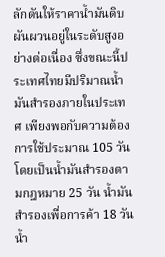ลักดันให้ราคาน้ำมันดิบผันผวนอยู่ในระดับสูงอย่างต่อเนื่อง ซึ่งขณะนี้ประเทศไทยมีปริมาณน้ำมันสำรองภายในประเทศ เพียงพอกับความต้องการใช้ประมาณ 105 วัน โดยเป็นน้ำมันสำรองตามกฎหมาย 25 วัน น้ำมันสำรองเพื่อการค้า 18 วัน น้ำ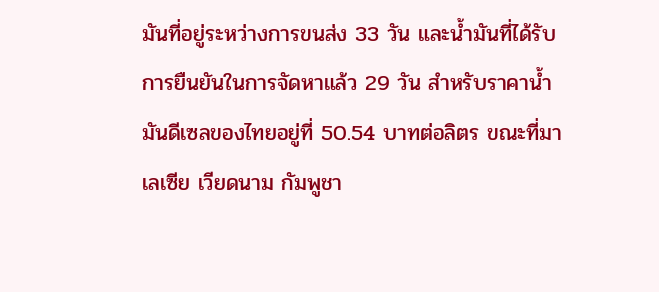มันที่อยู่ระหว่างการขนส่ง 33 วัน และน้ำมันที่ได้รับการยืนยันในการจัดหาแล้ว 29 วัน สำหรับราคาน้ำมันดีเซลของไทยอยู่ที่ 50.54 บาทต่อลิตร ขณะที่มาเลเซีย เวียดนาม กัมพูชา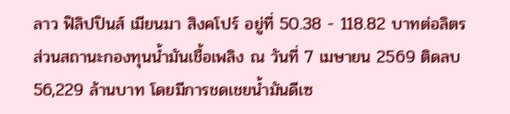ลาว ฟิลิปปินส์ เมียนมา สิงคโปร์ อยู่ที่ 50.38 - 118.82 บาทต่อลิตร ส่วนสถานะกองทุนน้ำมันเชื้อเพลิง ณ วันที่ 7 เมษายน 2569 ติดลบ 56,229 ล้านบาท โดยมีการชดเชยน้ำมันดีเซ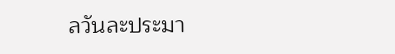ลวันละประมา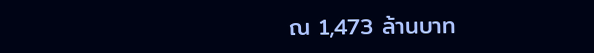ณ 1,473 ล้านบาท